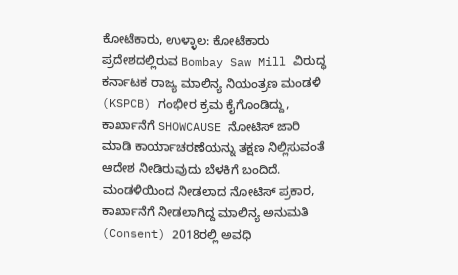ಕೋಟೆಕಾರು, ಉಳ್ಳಾಲ: ಕೋಟೆಕಾರು ಪ್ರದೇಶದಲ್ಲಿರುವ Bombay Saw Mill ವಿರುದ್ಧ ಕರ್ನಾಟಕ ರಾಜ್ಯ ಮಾಲಿನ್ಯ ನಿಯಂತ್ರಣ ಮಂಡಳಿ (KSPCB) ಗಂಭೀರ ಕ್ರಮ ಕೈಗೊಂಡಿದ್ದು, ಕಾರ್ಖಾನೆಗೆ SHOWCAUSE ನೋಟಿಸ್ ಜಾರಿ ಮಾಡಿ ಕಾರ್ಯಾಚರಣೆಯನ್ನು ತಕ್ಷಣ ನಿಲ್ಲಿಸುವಂತೆ ಆದೇಶ ನೀಡಿರುವುದು ಬೆಳಕಿಗೆ ಬಂದಿದೆ.
ಮಂಡಳಿಯಿಂದ ನೀಡಲಾದ ನೋಟಿಸ್ ಪ್ರಕಾರ, ಕಾರ್ಖಾನೆಗೆ ನೀಡಲಾಗಿದ್ದ ಮಾಲಿನ್ಯ ಅನುಮತಿ (Consent) 2018ರಲ್ಲಿ ಅವಧಿ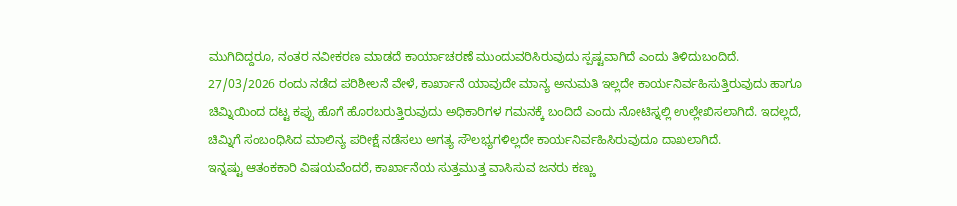ಮುಗಿದಿದ್ದರೂ, ನಂತರ ನವೀಕರಣ ಮಾಡದೆ ಕಾರ್ಯಾಚರಣೆ ಮುಂದುವರಿಸಿರುವುದು ಸ್ಪಷ್ಟವಾಗಿದೆ ಎಂದು ತಿಳಿದುಬಂದಿದೆ.
27/03/2026 ರಂದು ನಡೆದ ಪರಿಶೀಲನೆ ವೇಳೆ, ಕಾರ್ಖಾನೆ ಯಾವುದೇ ಮಾನ್ಯ ಅನುಮತಿ ಇಲ್ಲದೇ ಕಾರ್ಯನಿರ್ವಹಿಸುತ್ತಿರುವುದು ಹಾಗೂ ಚಿಮ್ನಿಯಿಂದ ದಟ್ಟ ಕಪ್ಪು ಹೊಗೆ ಹೊರಬರುತ್ತಿರುವುದು ಅಧಿಕಾರಿಗಳ ಗಮನಕ್ಕೆ ಬಂದಿದೆ ಎಂದು ನೋಟಿಸ್ನಲ್ಲಿ ಉಲ್ಲೇಖಿಸಲಾಗಿದೆ. ಇದಲ್ಲದೆ, ಚಿಮ್ನಿಗೆ ಸಂಬಂಧಿಸಿದ ಮಾಲಿನ್ಯ ಪರೀಕ್ಷೆ ನಡೆಸಲು ಅಗತ್ಯ ಸೌಲಭ್ಯಗಳಿಲ್ಲದೇ ಕಾರ್ಯನಿರ್ವಹಿಸಿರುವುದೂ ದಾಖಲಾಗಿದೆ.
ಇನ್ನಷ್ಟು ಆತಂಕಕಾರಿ ವಿಷಯವೆಂದರೆ, ಕಾರ್ಖಾನೆಯ ಸುತ್ತಮುತ್ತ ವಾಸಿಸುವ ಜನರು ಕಣ್ಣು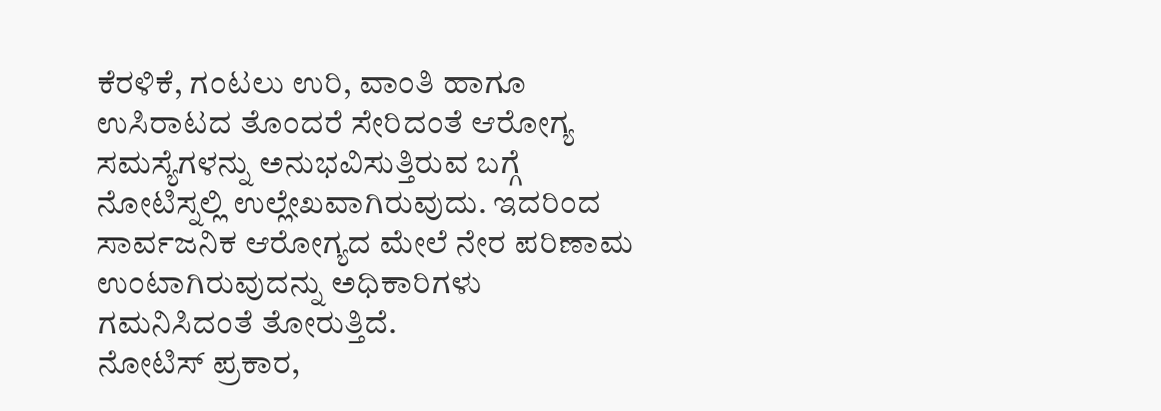ಕೆರಳಿಕೆ, ಗಂಟಲು ಉರಿ, ವಾಂತಿ ಹಾಗೂ ಉಸಿರಾಟದ ತೊಂದರೆ ಸೇರಿದಂತೆ ಆರೋಗ್ಯ ಸಮಸ್ಯೆಗಳನ್ನು ಅನುಭವಿಸುತ್ತಿರುವ ಬಗ್ಗೆ ನೋಟಿಸ್ನಲ್ಲಿ ಉಲ್ಲೇಖವಾಗಿರುವುದು. ಇದರಿಂದ ಸಾರ್ವಜನಿಕ ಆರೋಗ್ಯದ ಮೇಲೆ ನೇರ ಪರಿಣಾಮ ಉಂಟಾಗಿರುವುದನ್ನು ಅಧಿಕಾರಿಗಳು ಗಮನಿಸಿದಂತೆ ತೋರುತ್ತಿದೆ.
ನೋಟಿಸ್ ಪ್ರಕಾರ,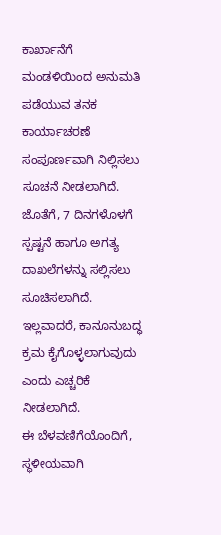ಕಾರ್ಖಾನೆಗೆ ಮಂಡಳಿಯಿಂದ ಅನುಮತಿ ಪಡೆಯುವ ತನಕ ಕಾರ್ಯಾಚರಣೆ ಸಂಪೂರ್ಣವಾಗಿ ನಿಲ್ಲಿಸಲು ಸೂಚನೆ ನೀಡಲಾಗಿದೆ. ಜೊತೆಗೆ, 7 ದಿನಗಳೊಳಗೆ ಸ್ಪಷ್ಟನೆ ಹಾಗೂ ಅಗತ್ಯ ದಾಖಲೆಗಳನ್ನು ಸಲ್ಲಿಸಲು ಸೂಚಿಸಲಾಗಿದೆ. ಇಲ್ಲವಾದರೆ, ಕಾನೂನುಬದ್ಧ ಕ್ರಮ ಕೈಗೊಳ್ಳಲಾಗುವುದು ಎಂದು ಎಚ್ಚರಿಕೆ ನೀಡಲಾಗಿದೆ.
ಈ ಬೆಳವಣಿಗೆಯೊಂದಿಗೆ, ಸ್ಥಳೀಯವಾಗಿ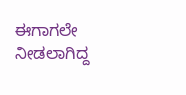ಈಗಾಗಲೇ ನೀಡಲಾಗಿದ್ದ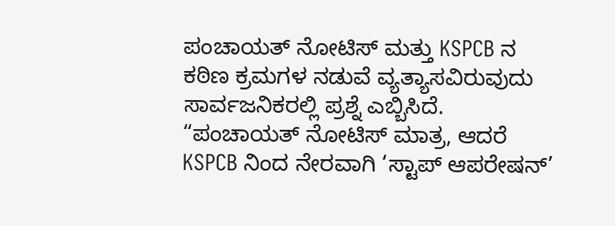ಪಂಚಾಯತ್ ನೋಟಿಸ್ ಮತ್ತು KSPCB ನ ಕಠಿಣ ಕ್ರಮಗಳ ನಡುವೆ ವ್ಯತ್ಯಾಸವಿರುವುದು ಸಾರ್ವಜನಿಕರಲ್ಲಿ ಪ್ರಶ್ನೆ ಎಬ್ಬಿಸಿದೆ. “ಪಂಚಾಯತ್ ನೋಟಿಸ್ ಮಾತ್ರ, ಆದರೆ KSPCB ನಿಂದ ನೇರವಾಗಿ ‘ಸ್ಟಾಪ್ ಆಪರೇಷನ್’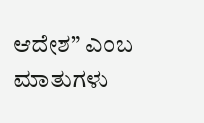ಆದೇಶ” ಎಂಬ ಮಾತುಗಳು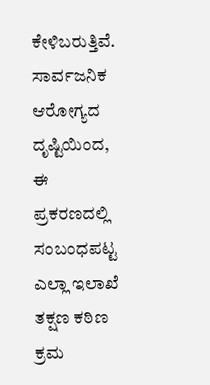ಕೇಳಿಬರುತ್ತಿವೆ.
ಸಾರ್ವಜನಿಕ ಆರೋಗ್ಯದ ದೃಷ್ಟಿಯಿಂದ, ಈ ಪ್ರಕರಣದಲ್ಲಿ ಸಂಬಂಧಪಟ್ಟ ಎಲ್ಲಾ ಇಲಾಖೆ ತಕ್ಷಣ ಕಠಿಣ ಕ್ರಮ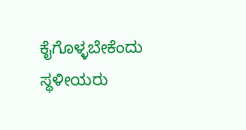ಕೈಗೊಳ್ಳಬೇಕೆಂದು ಸ್ಥಳೀಯರು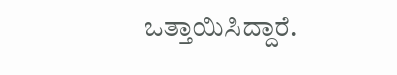ಒತ್ತಾಯಿಸಿದ್ದಾರೆ.